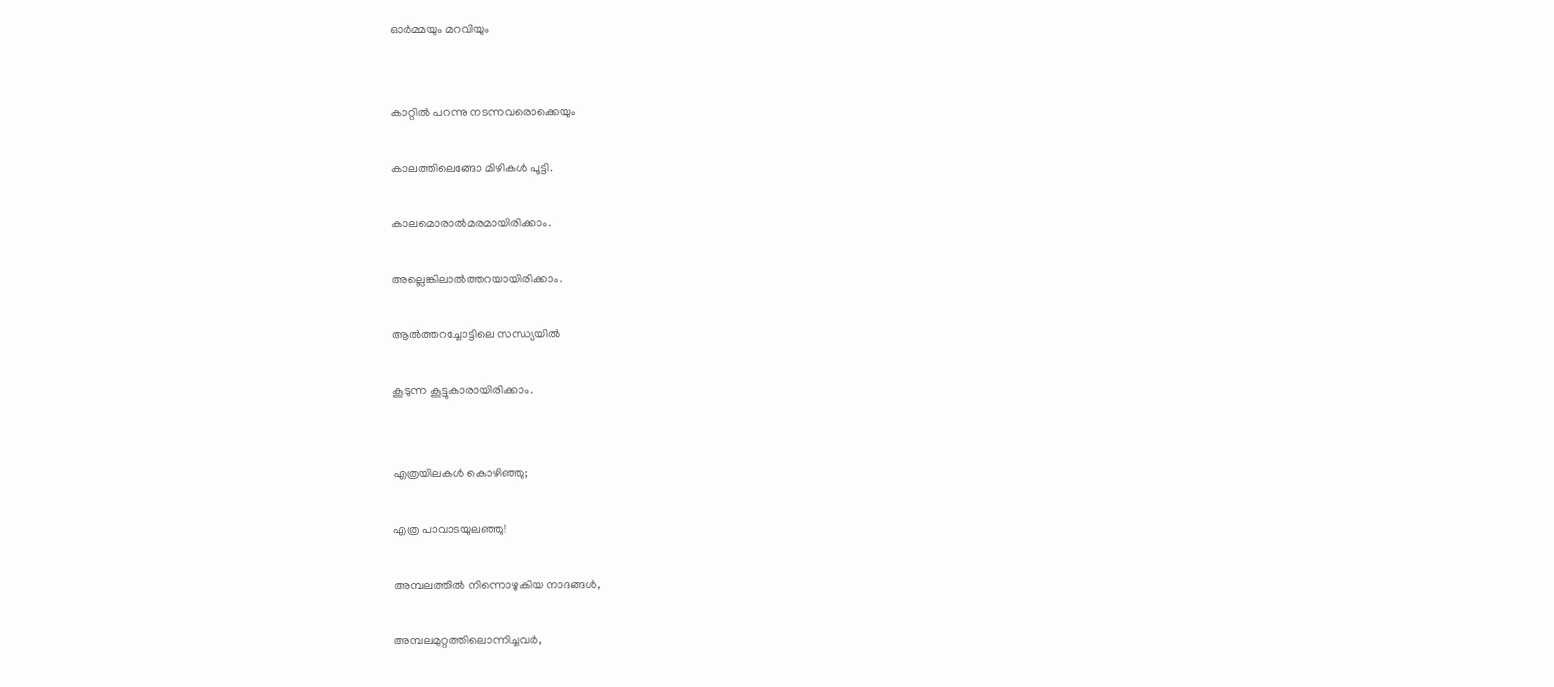ഓർമ്മയും മറവിയും


കാറ്റില്‍ പറന്നു നടന്നവരൊക്കെയും

കാലത്തിലെങ്ങോ മിഴികള്‍ പൂട്ടി.

കാലമൊരാല്‍മരമായിരിക്കാം.

അല്ലെങ്കിലാല്‍ത്തറയായിരിക്കാം.

ആല്‍ത്തറച്ചോട്ടിലെ സന്ധ്യയില്‍

കൂടുന്ന കൂട്ടുകാരായിരിക്കാം.


എത്രയിലകള്‍ കൊഴിഞ്ഞു;

എത്ര പാവാടയുലഞ്ഞു!

അമ്പലത്തില്‍ നിന്നൊഴുകിയ നാദങ്ങള്‍,

അമ്പലമുറ്റത്തിലൊന്നിച്ചവര്‍,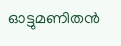ഓട്ടുമണിതന്‍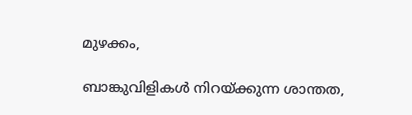മുഴക്കം,

ബാങ്കുവിളികള്‍ നിറയ്ക്കുന്ന ശാന്തത,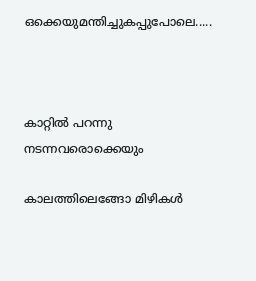ഒക്കെയുമന്തിച്ചുകപ്പുപോലെ.....



കാറ്റില്‍ പറന്നു നടന്നവരൊക്കെയും

കാലത്തിലെങ്ങോ മിഴികള്‍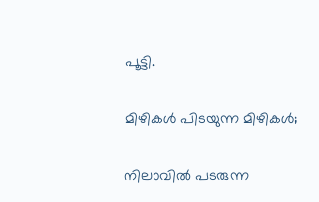പൂട്ടി.

മിഴികള്‍ പിടയുന്ന മിഴികള്‍;

നിലാവില്‍ പടരുന്ന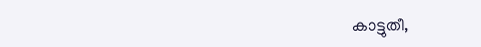കാട്ടുതീ,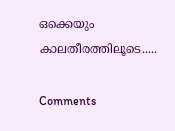ഒക്കെയും കാലതീരത്തിലൂടെ.....

Comments